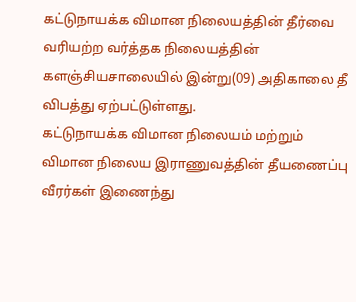கட்டுநாயக்க விமான நிலையத்தின் தீர்வை வரியற்ற வர்த்தக நிலையத்தின் களஞ்சியசாலையில் இன்று(09) அதிகாலை தீ விபத்து ஏற்பட்டுள்ளது.
கட்டுநாயக்க விமான நிலையம் மற்றும் விமான நிலைய இராணுவத்தின் தீயணைப்பு வீரர்கள் இணைந்து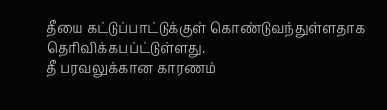தீயை கட்டுப்பாட்டுக்குள் கொண்டுவந்துள்ளதாக தெரிவிக்கபப்ட்டுள்ளது.
தீ பரவலுக்கான காரணம்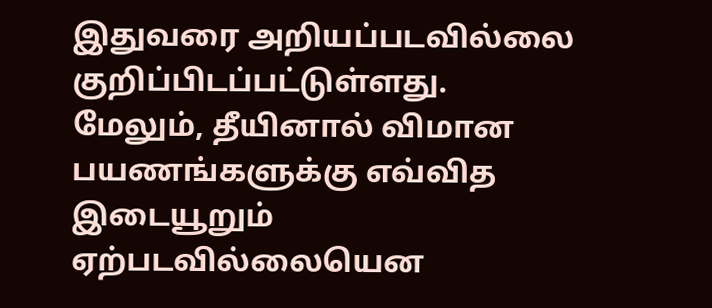இதுவரை அறியப்படவில்லை குறிப்பிடப்பட்டுள்ளது.
மேலும், தீயினால் விமான பயணங்களுக்கு எவ்வித இடையூறும் ஏற்படவில்லையென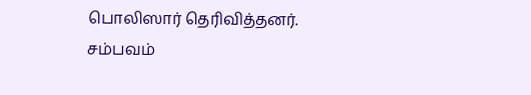பொலிஸார் தெரிவித்தனர்.
சம்பவம்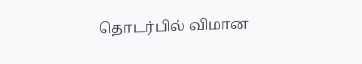தொடர்பில் விமான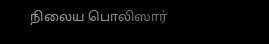நிலைய பொலிஸார்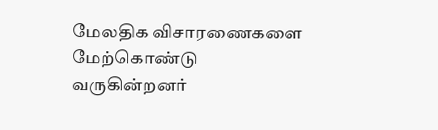மேலதிக விசாரணைகளை மேற்கொண்டு வருகின்றனர்